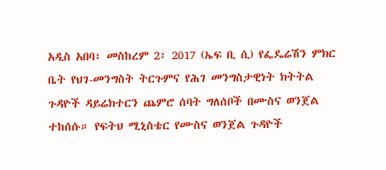አዲስ አበባ፣ መስከረም 2፣ 2017 (ኤፍ ቢ ሲ) የፌዴሬሽን ምክር ቤት የህገ-መንግስት ትርጉምና የሕገ መንግስታዊነት ክትትል ጉዳዮች ዳይሬክተርን ጨምሮ ሰባት ግለሰቦች በሙስና ወንጀል ተከሰሱ። የፍትህ ሚኒስቴር የሙስና ወንጀል ጉዳዮች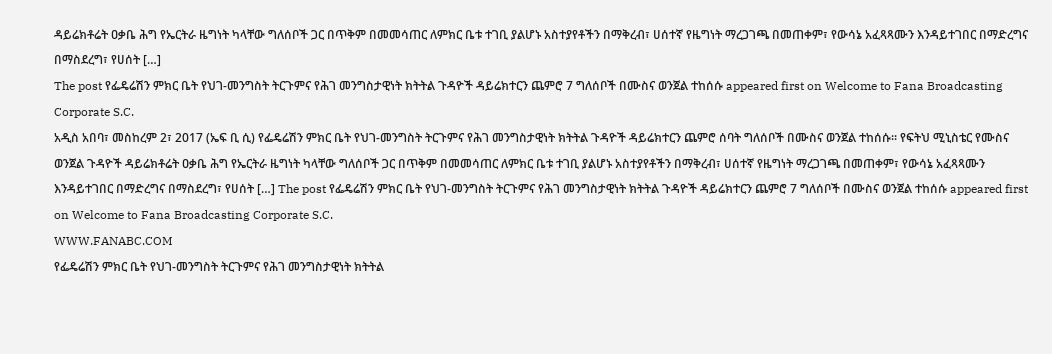ዳይሬክቶሬት ዐቃቤ ሕግ የኤርትራ ዜግነት ካላቸው ግለሰቦች ጋር በጥቅም በመመሳጠር ለምክር ቤቱ ተገቢ ያልሆኑ አስተያየቶችን በማቅረብ፣ ሀሰተኛ የዜግነት ማረጋገጫ በመጠቀም፣ የውሳኔ አፈጻጻሙን እንዳይተገበር በማድረግና በማስደረግ፣ የሀሰት […]
The post የፌዴሬሽን ምክር ቤት የህገ-መንግስት ትርጉምና የሕገ መንግስታዊነት ክትትል ጉዳዮች ዳይሬክተርን ጨምሮ 7 ግለሰቦች በሙስና ወንጀል ተከሰሱ appeared first on Welcome to Fana Broadcasting Corporate S.C.
አዲስ አበባ፣ መስከረም 2፣ 2017 (ኤፍ ቢ ሲ) የፌዴሬሽን ምክር ቤት የህገ-መንግስት ትርጉምና የሕገ መንግስታዊነት ክትትል ጉዳዮች ዳይሬክተርን ጨምሮ ሰባት ግለሰቦች በሙስና ወንጀል ተከሰሱ። የፍትህ ሚኒስቴር የሙስና ወንጀል ጉዳዮች ዳይሬክቶሬት ዐቃቤ ሕግ የኤርትራ ዜግነት ካላቸው ግለሰቦች ጋር በጥቅም በመመሳጠር ለምክር ቤቱ ተገቢ ያልሆኑ አስተያየቶችን በማቅረብ፣ ሀሰተኛ የዜግነት ማረጋገጫ በመጠቀም፣ የውሳኔ አፈጻጻሙን እንዳይተገበር በማድረግና በማስደረግ፣ የሀሰት […] The post የፌዴሬሽን ምክር ቤት የህገ-መንግስት ትርጉምና የሕገ መንግስታዊነት ክትትል ጉዳዮች ዳይሬክተርን ጨምሮ 7 ግለሰቦች በሙስና ወንጀል ተከሰሱ appeared first on Welcome to Fana Broadcasting Corporate S.C.
WWW.FANABC.COM
የፌዴሬሽን ምክር ቤት የህገ-መንግስት ትርጉምና የሕገ መንግስታዊነት ክትትል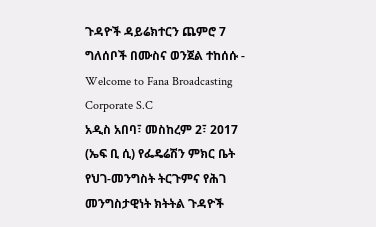ጉዳዮች ዳይሬክተርን ጨምሮ 7 ግለሰቦች በሙስና ወንጀል ተከሰሱ - Welcome to Fana Broadcasting Corporate S.C
አዲስ አበባ፣ መስከረም 2፣ 2017 (ኤፍ ቢ ሲ) የፌዴሬሽን ምክር ቤት የህገ-መንግስት ትርጉምና የሕገ መንግስታዊነት ክትትል ጉዳዮች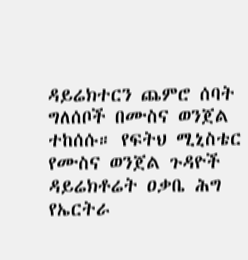ዳይሬክተርን ጨምሮ ሰባት ግለሰቦች በሙስና ወንጀል ተከሰሱ። የፍትህ ሚኒስቴር የሙስና ወንጀል ጉዳዮች ዳይሬክቶሬት ዐቃቤ ሕግ የኤርትራ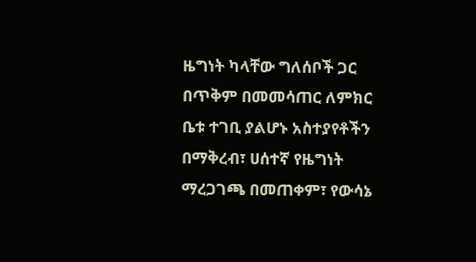ዜግነት ካላቸው ግለሰቦች ጋር በጥቅም በመመሳጠር ለምክር ቤቱ ተገቢ ያልሆኑ አስተያየቶችን በማቅረብ፣ ሀሰተኛ የዜግነት ማረጋገጫ በመጠቀም፣ የውሳኔ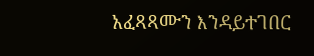አፈጻጻሙን እንዳይተገበር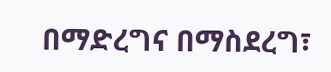በማድረግና በማስደረግ፣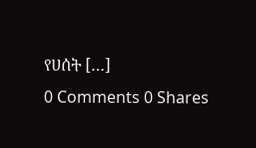የሀሰት […]
0 Comments 0 Shares